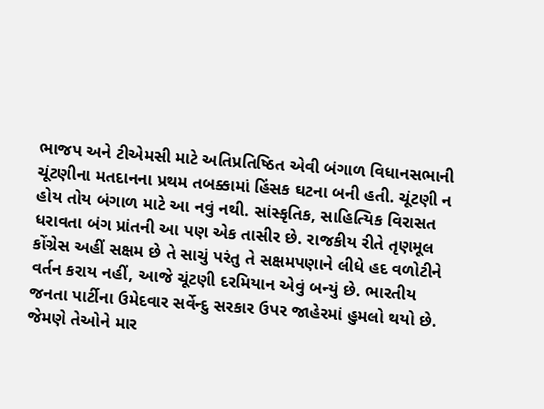ભાજપ અને ટીએમસી માટે અતિપ્રતિષ્ઠિત એવી બંગાળ વિધાનસભાની ચૂંટણીના મતદાનના પ્રથમ તબક્કામાં હિંસક ઘટના બની હતી. ચૂંટણી ન હોય તોય બંગાળ માટે આ નવું નથી. સાંસ્કૃતિક, સાહિત્યિક વિરાસત ધરાવતા બંગ પ્રાંતની આ પણ એક તાસીર છે. રાજકીય રીતે તૃણમૂલ કોંગ્રેસ અહીં સક્ષમ છે તે સાચું પરંતુ તે સક્ષમપણાને લીધે હદ વળોટીને વર્તન કરાય નહીં, આજે ચૂંટણી દરમિયાન એવું બન્યું છે. ભારતીય જનતા પાર્ટીના ઉમેદવાર સર્વેન્દુ સરકાર ઉપર જાહેરમાં હુમલો થયો છે. જેમણે તેઓને માર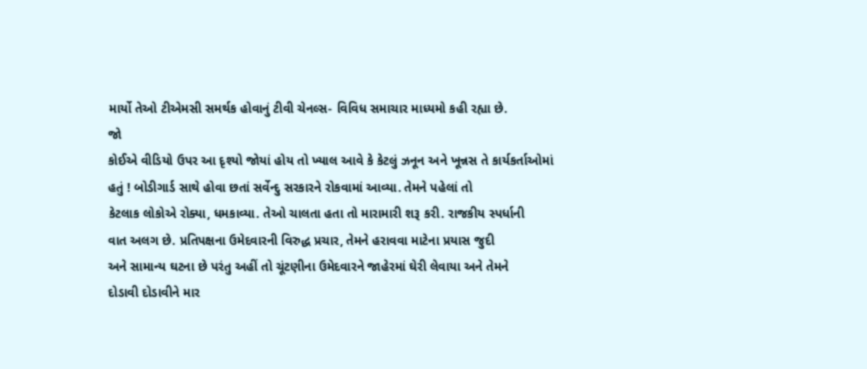માર્યો તેઓ ટીએમસી સમર્થક હોવાનું ટીવી ચેનલ્સ- વિવિધ સમાચાર માધ્યમો કહી રહ્યા છે.
જો
કોઈએ વીડિયો ઉપર આ દૃશ્યો જોયાં હોય તો ખ્યાલ આવે કે કેટલું ઝનૂન અને ખૂન્નસ તે કાર્યકર્તાઓમાં
હતું ! બોડીગાર્ડ સાથે હોવા છતાં સર્વેન્દુ સરકારને રોકવામાં આવ્યા. તેમને પહેલાં તો
કેટલાક લોકોએ રોક્યા, ધમકાવ્યા. તેઓ ચાલતા હતા તો મારામારી શરૂ કરી. રાજકીય સ્પર્ધાની
વાત અલગ છે. પ્રતિપક્ષના ઉમેદવારની વિરુદ્ધ પ્રચાર, તેમને હરાવવા માટેના પ્રયાસ જુદી
અને સામાન્ય ઘટના છે પરંતુ અહીં તો ચૂંટણીના ઉમેદવારને જાહેરમાં ઘેરી લેવાયા અને તેમને
દોડાવી દોડાવીને માર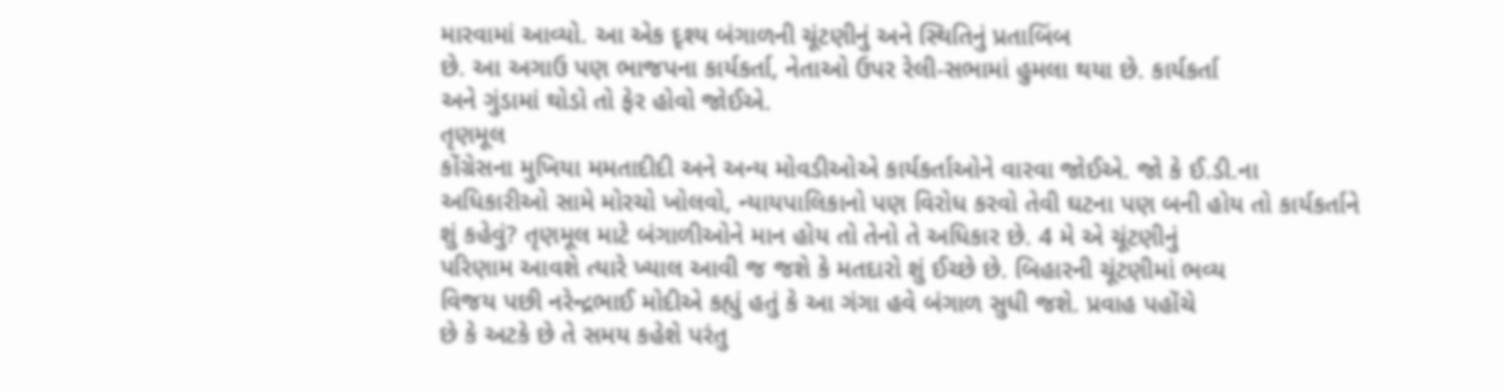મારવામાં આવ્યો. આ એક દૃશ્ય બંગાળની ચૂંટણીનું અને સ્થિતિનું પ્રતાબિંબ
છે. આ અગાઉ પણ ભાજપના કાર્યકર્તા, નેતાઓ ઉપર રેલી-સભામાં હુમલા થયા છે. કાર્યકર્તા
અને ગુંડામાં થોડો તો ફેર હોવો જોઈએ.
તૃણમૂલ
કોંગ્રેસના મુખિયા મમતાદીદી અને અન્ય મોવડીઓએ કાર્યકર્તાઓને વારવા જોઈએ. જો કે ઈ.ડી.ના
અધિકારીઓ સામે મોરચો ખોલવો, ન્યાયપાલિકાનો પણ વિરોધ કરવો તેવી ઘટના પણ બની હોય તો કાર્યકર્તાને
શું કહેવું? તૃણમૂલ માટે બંગાળીઓને માન હોય તો તેનો તે અધિકાર છે. 4 મે એ ચૂંટણીનું
પરિણામ આવશે ત્યારે ખ્યાલ આવી જ જશે કે મતદારો શું ઈચ્છે છે. બિહારની ચૂંટણીમાં ભવ્ય
વિજય પછી નરેન્દ્રભાઈ મોદીએ કહ્યું હતું કે આ ગંગા હવે બંગાળ સુધી જશે. પ્રવાહ પહોંચે
છે કે અટકે છે તે સમય કહેશે પરંતુ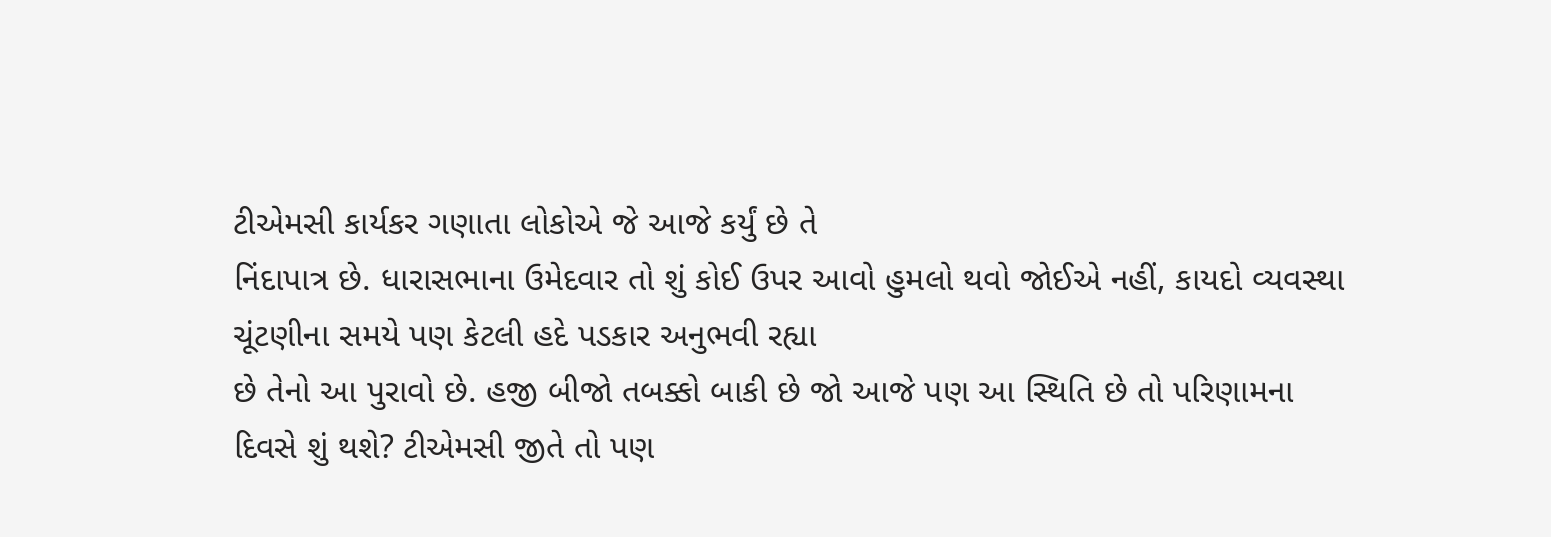ટીએમસી કાર્યકર ગણાતા લોકોએ જે આજે કર્યું છે તે
નિંદાપાત્ર છે. ધારાસભાના ઉમેદવાર તો શું કોઈ ઉપર આવો હુમલો થવો જોઈએ નહીં, કાયદો વ્યવસ્થા
ચૂંટણીના સમયે પણ કેટલી હદે પડકાર અનુભવી રહ્યા
છે તેનો આ પુરાવો છે. હજી બીજો તબક્કો બાકી છે જો આજે પણ આ સ્થિતિ છે તો પરિણામના
દિવસે શું થશે? ટીએમસી જીતે તો પણ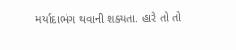મર્યાદાભંગ થવાની શક્યતા. હારે તો તો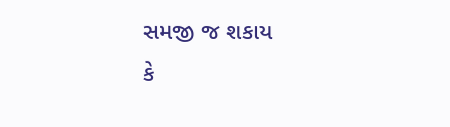સમજી જ શકાય
કે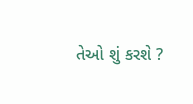તેઓ શું કરશે ?